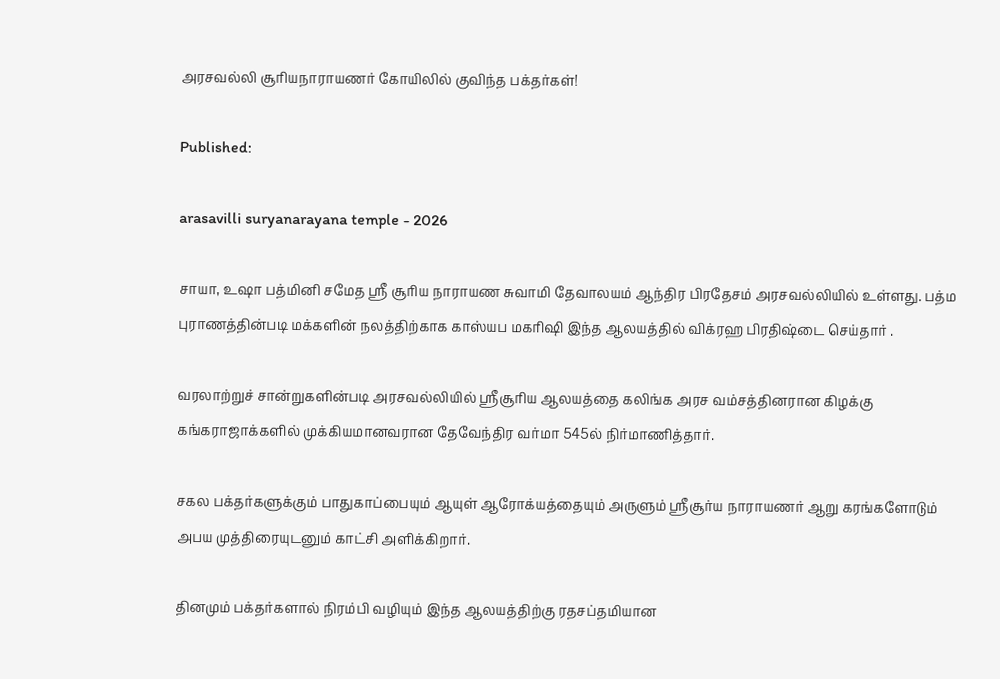அரசவல்லி சூரியநாராயணர் கோயிலில் குவிந்த பக்தர்கள்!

Published:

arasavilli suryanarayana temple - 2026

சாயா, உஷா பத்மினி சமேத ஸ்ரீ சூரிய நாராயண சுவாமி தேவாலயம் ஆந்திர பிரதேசம் அரசவல்லியில் உள்ளது. பத்ம புராணத்தின்படி மக்களின் நலத்திற்காக காஸ்யப மகரிஷி இந்த ஆலயத்தில் விக்ரஹ பிரதிஷ்டை செய்தார் .

வரலாற்றுச் சான்றுகளின்படி அரசவல்லியில் ஸ்ரீசூரிய ஆலயத்தை கலிங்க அரச வம்சத்தினரான கிழக்கு கங்கராஜாக்களில் முக்கியமானவரான தேவேந்திர வர்மா 545ல் நிர்மாணித்தார்.

சகல பக்தர்களுக்கும் பாதுகாப்பையும் ஆயுள் ஆரோக்யத்தையும் அருளும் ஸ்ரீசூர்ய நாராயணர் ஆறு கரங்களோடும் அபய முத்திரையுடனும் காட்சி அளிக்கிறார்.

தினமும் பக்தர்களால் நிரம்பி வழியும் இந்த ஆலயத்திற்கு ரதசப்தமியான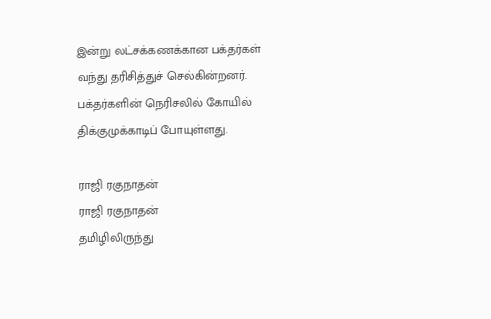இன்று லட்சக்கணக்கான பக்தர்கள் வந்து தரிசித்துச் செல்கின்றனர். பக்தர்களின் நெரிசலில் கோயில் திக்குமுக்காடிப் போயுள்ளது.

ராஜி ரகுநாதன்
ராஜி ரகுநாதன்
தமிழிலிருந்து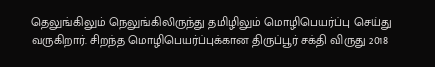தெலுங்கிலும் நெலுங்கிலிருந்து தமிழிலும் மொழிபெயர்ப்பு செய்து வருகிறார். சிறந்த மொழிபெயர்ப்புக்கான திருப்பூர் சக்தி விருது 2018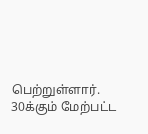பெற்றுள்ளார். 30க்கும் மேற்பட்ட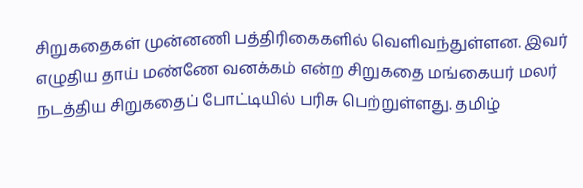சிறுகதைகள் முன்னணி பத்திரிகைகளில் வெளிவந்துள்ளன. இவர் எழுதிய தாய் மண்ணே வனக்கம் என்ற சிறுகதை மங்கையர் மலர் நடத்திய சிறுகதைப் போட்டியில் பரிசு பெற்றுள்ளது. தமிழ்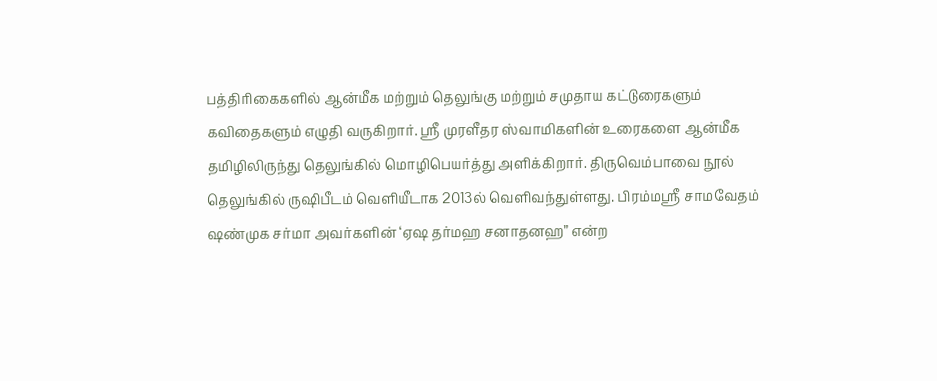பத்திரிகைகளில் ஆன்மீக மற்றும் தெலுங்கு மற்றும் சமுதாய கட்டுரைகளும் கவிதைகளும் எழுதி வருகிறார். ஸ்ரீ முரளீதர ஸ்வாமிகளின் உரைகளை ஆன்மீக தமிழிலிருந்து தெலுங்கில் மொழிபெயர்த்து அளிக்கிறார். திருவெம்பாவை நூல் தெலுங்கில் ருஷிபீடம் வெளியீடாக 2013ல் வெளிவந்துள்ளது. பிரம்மஸ்ரீ சாமவேதம் ஷண்முக சர்மா அவர்களின் ‘ஏஷ தர்மஹ சனாதனஹ” என்ற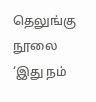தெலுங்கு நூலை ‘இது நம்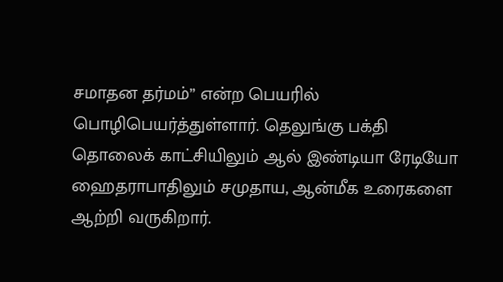சமாதன தர்மம்” என்ற பெயரில் பொழிபெயர்த்துள்ளார். தெலுங்கு பக்தி தொலைக் காட்சியிலும் ஆல் இண்டியா ரேடியோ ஹைதராபாதிலும் சமுதாய, ஆன்மீக உரைகளை ஆற்றி வருகிறார்.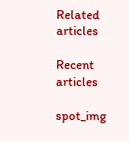Related articles

Recent articles

spot_img